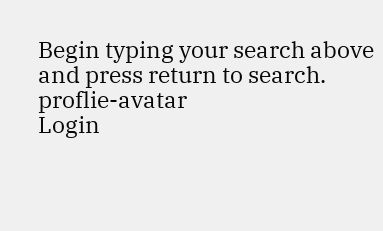Begin typing your search above and press return to search.
proflie-avatar
Login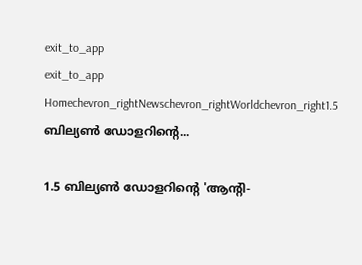exit_to_app
exit_to_app
Homechevron_rightNewschevron_rightWorldchevron_right1.5 ബില്യൺ ഡോളറിന്റെ...

1.5 ബില്യൺ ഡോളറിന്റെ 'ആന്റി-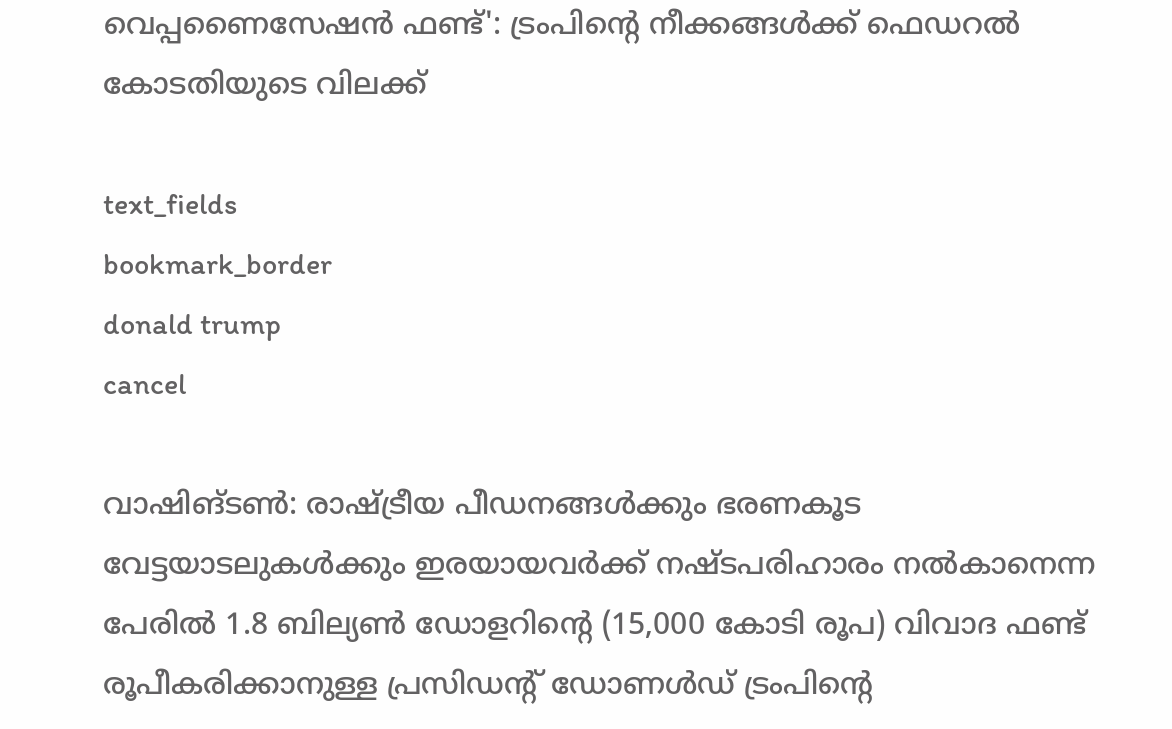വെപ്പണൈസേഷൻ ഫണ്ട്': ട്രംപിന്റെ നീക്കങ്ങൾക്ക് ഫെഡറൽ കോടതിയുടെ വിലക്ക്

text_fields
bookmark_border
donald trump
cancel

വാഷിങ്ടൺ: രാഷ്ട്രീയ പീഡനങ്ങൾക്കും ഭരണകൂട വേട്ടയാടലുകൾക്കും ഇരയായവർക്ക് നഷ്ടപരിഹാരം നൽകാനെന്ന പേരിൽ 1.8 ബില്യൺ ഡോളറിന്റെ (15,000 കോടി രൂപ) വിവാദ ഫണ്ട് രൂപീകരിക്കാനുള്ള പ്രസിഡന്റ് ഡോണൾഡ് ട്രംപിന്റെ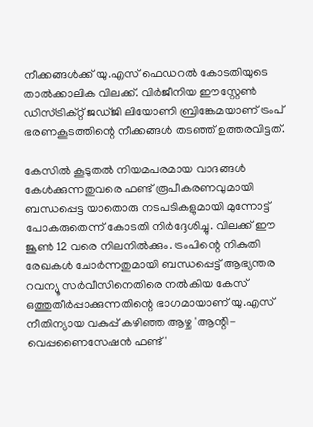നീക്കങ്ങൾക്ക് യു.എസ് ഫെഡറൽ കോടതിയുടെ താൽക്കാലിക വിലക്ക്. വിർജീനിയ ഈസ്റ്റേൺ ഡിസ്ട്രിക്റ്റ് ജഡ്ജി ലിയോണി ബ്രിങ്കേമയാണ് ട്രംപ് ഭരണകൂടത്തിന്റെ നീക്കങ്ങൾ തടഞ്ഞ് ഉത്തരവിട്ടത്.

കേസിൽ കൂടുതൽ നിയമപരമായ വാദങ്ങൾ കേൾക്കുന്നതുവരെ ഫണ്ട് രൂപീകരണവുമായി ബന്ധപ്പെട്ട യാതൊരു നടപടികളുമായി മുന്നോട്ട് പോകരുതെന്ന് കോടതി നിർദ്ദേശിച്ചു. വിലക്ക് ഈ ജൂൺ 12 വരെ നിലനിൽക്കും. ട്രംപിന്റെ നികുതി രേഖകൾ ചോർന്നതുമായി ബന്ധപ്പെട്ട് ആഭ്യന്തര റവന്യൂ സർവീസിനെതിരെ നൽകിയ കേസ് ഒത്തുതീർപ്പാക്കുന്നതിന്റെ ഭാഗമായാണ് യു.എസ് നീതിന്യായ വകുപ്പ് കഴിഞ്ഞ ആഴ്ച 'ആന്റി-വെപ്പണൈസേഷൻ ഫണ്ട്'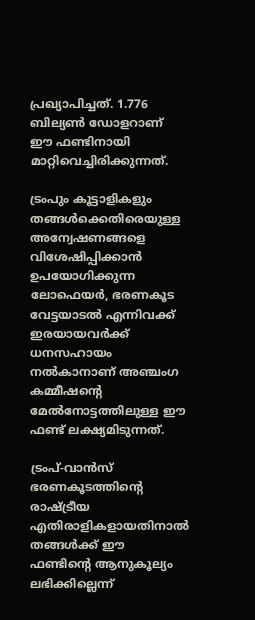പ്രഖ്യാപിച്ചത്. 1.776 ബില്യൺ ഡോളറാണ് ഈ ഫണ്ടിനായി മാറ്റിവെച്ചിരിക്കുന്നത്.

ട്രംപും കൂട്ടാളികളും തങ്ങൾക്കെതിരെയുള്ള അന്വേഷണങ്ങളെ വിശേഷിപ്പിക്കാൻ ഉപയോഗിക്കുന്ന ലോഫെയർ, ഭരണകൂട വേട്ടയാടൽ എന്നിവക്ക് ഇരയായവർക്ക് ധനസഹായം നൽകാനാണ് അഞ്ചംഗ കമ്മീഷന്റെ മേൽനോട്ടത്തിലുള്ള ഈ ഫണ്ട് ലക്ഷ്യമിടുന്നത്.

ട്രംപ്-വാൻസ് ഭരണകൂടത്തിന്റെ രാഷ്ട്രീയ എതിരാളികളായതിനാൽ തങ്ങൾക്ക് ഈ ഫണ്ടിന്റെ ആനുകൂല്യം ലഭിക്കില്ലെന്ന്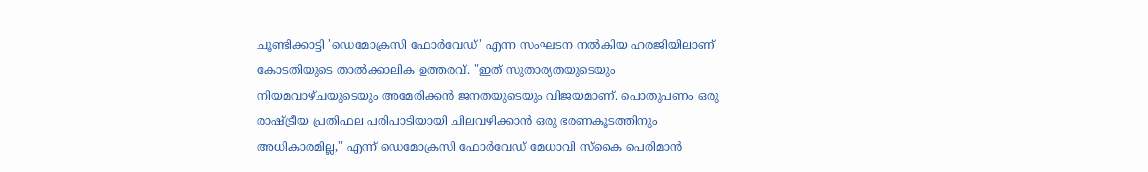ചൂണ്ടിക്കാട്ടി 'ഡെമോക്രസി ഫോർവേഡ്' എന്ന സംഘടന നൽകിയ ഹരജിയിലാണ് കോടതിയുടെ താൽക്കാലിക ഉത്തരവ്. "ഇത് സുതാര്യതയുടെയും നിയമവാഴ്ചയുടെയും അമേരിക്കൻ ജനതയുടെയും വിജയമാണ്. പൊതുപണം ഒരു രാഷ്ട്രീയ പ്രതിഫല പരിപാടിയായി ചിലവഴിക്കാൻ ഒരു ഭരണകൂടത്തിനും അധികാരമില്ല," എന്ന് ഡെമോക്രസി ഫോർവേഡ് മേധാവി സ്കൈ പെരിമാൻ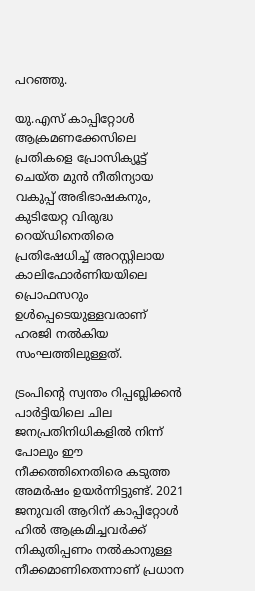പറഞ്ഞു.

യു.എസ് കാപ്പിറ്റോൾ ആക്രമണക്കേസിലെ പ്രതികളെ പ്രോസിക്യൂട്ട് ചെയ്ത മുൻ നീതിന്യായ വകുപ്പ് അഭിഭാഷകനും, കുടിയേറ്റ വിരുദ്ധ റെയ്ഡിനെതിരെ പ്രതിഷേധിച്ച് അറസ്റ്റിലായ കാലിഫോർണിയയിലെ പ്രൊഫസറും ഉൾപ്പെടെയുള്ളവരാണ് ഹരജി നൽകിയ സംഘത്തിലുള്ളത്.

ട്രംപിന്റെ സ്വന്തം റിപ്പബ്ലിക്കൻ പാർട്ടിയിലെ ചില ജനപ്രതിനിധികളിൽ നിന്ന് പോലും ഈ നീക്കത്തിനെതിരെ കടുത്ത അമർഷം ഉയർന്നിട്ടുണ്ട്. 2021 ജനുവരി ആറിന് കാപ്പിറ്റോൾ ഹിൽ ആക്രമിച്ചവർക്ക് നികുതിപ്പണം നൽകാനുള്ള നീക്കമാണിതെന്നാണ് പ്രധാന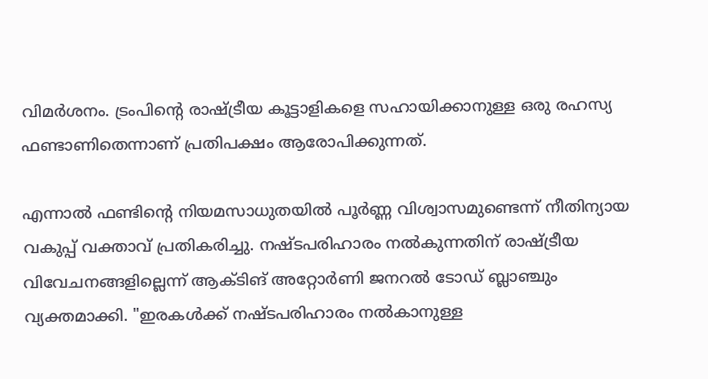വിമർശനം. ട്രംപിന്റെ രാഷ്ട്രീയ കൂട്ടാളികളെ സഹായിക്കാനുള്ള ഒരു രഹസ്യ ഫണ്ടാണിതെന്നാണ് പ്രതിപക്ഷം ആരോപിക്കുന്നത്.

എന്നാൽ ഫണ്ടിന്റെ നിയമസാധുതയിൽ പൂർണ്ണ വിശ്വാസമുണ്ടെന്ന് നീതിന്യായ വകുപ്പ് വക്താവ് പ്രതികരിച്ചു. നഷ്ടപരിഹാരം നൽകുന്നതിന് രാഷ്ട്രീയ വിവേചനങ്ങളില്ലെന്ന് ആക്ടിങ് അറ്റോർണി ജനറൽ ടോഡ് ബ്ലാഞ്ചും വ്യക്തമാക്കി. "ഇരകൾക്ക് നഷ്ടപരിഹാരം നൽകാനുള്ള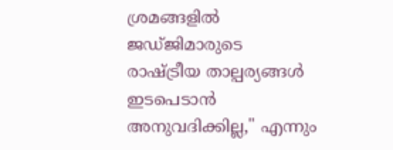ശ്രമങ്ങളിൽ ജഡ്ജിമാരുടെ രാഷ്ട്രീയ താല്പര്യങ്ങൾ ഇടപെടാൻ അനുവദിക്കില്ല," എന്നും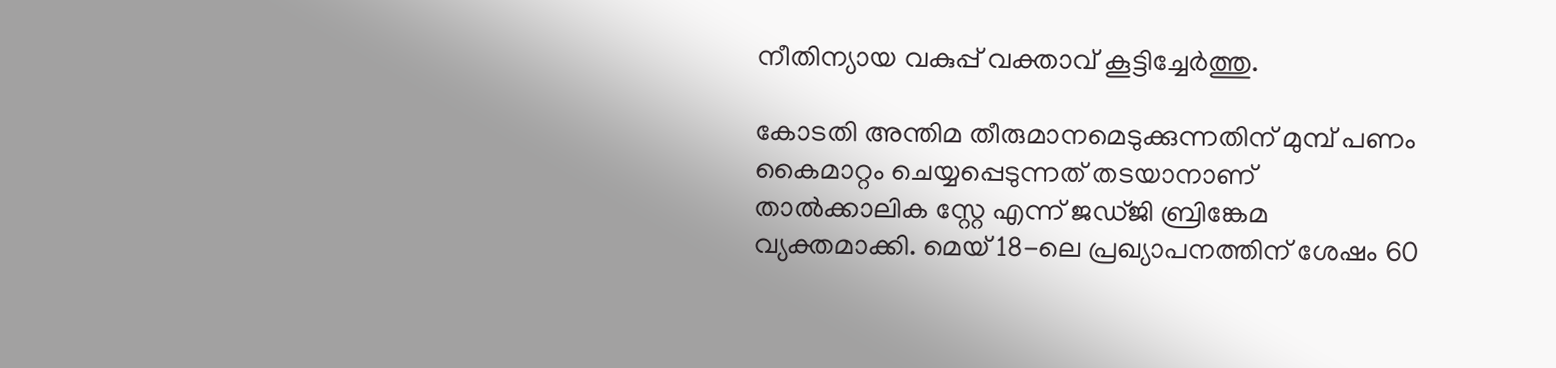നീതിന്യായ വകുപ്പ് വക്താവ് കൂട്ടിച്ചേർത്തു.

കോടതി അന്തിമ തീരുമാനമെടുക്കുന്നതിന് മുമ്പ് പണം കൈമാറ്റം ചെയ്യപ്പെടുന്നത് തടയാനാണ് താൽക്കാലിക സ്റ്റേ എന്ന് ജഡ്ജി ബ്രിങ്കേമ വ്യക്തമാക്കി. മെയ് 18-ലെ പ്രഖ്യാപനത്തിന് ശേഷം 60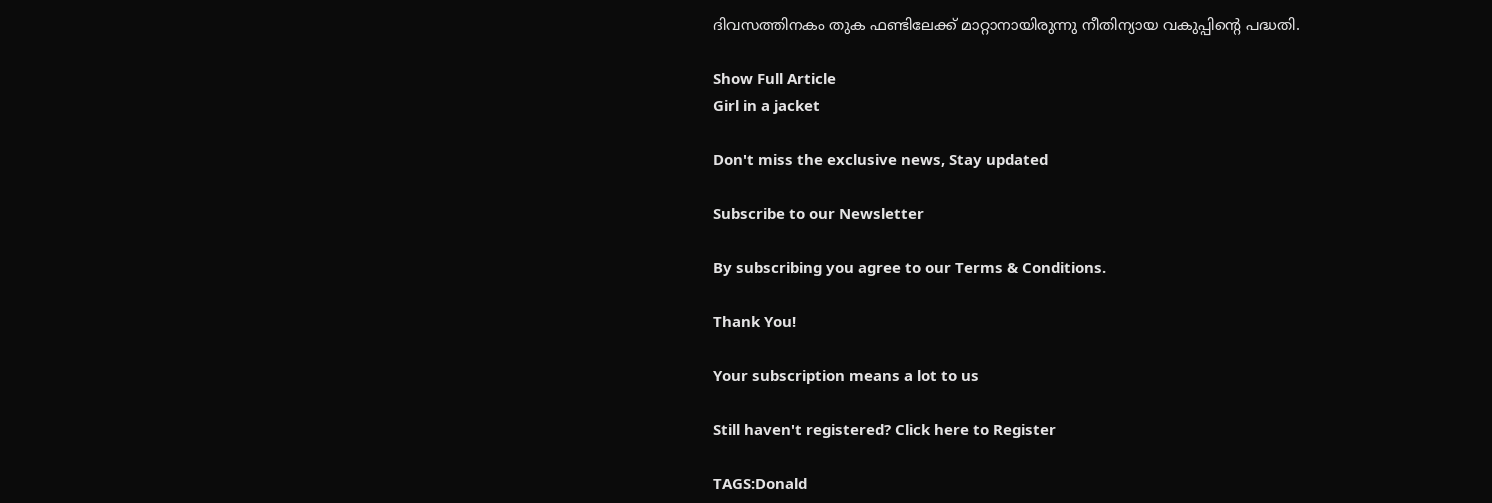ദിവസത്തിനകം തുക ഫണ്ടിലേക്ക് മാറ്റാനായിരുന്നു നീതിന്യായ വകുപ്പിന്റെ പദ്ധതി.

Show Full Article
Girl in a jacket

Don't miss the exclusive news, Stay updated

Subscribe to our Newsletter

By subscribing you agree to our Terms & Conditions.

Thank You!

Your subscription means a lot to us

Still haven't registered? Click here to Register

TAGS:Donald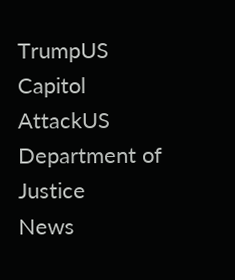TrumpUS Capitol AttackUS Department of Justice
News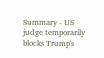Summary - US judge temporarily blocks Trump's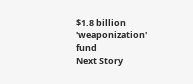$1.8 billion 'weaponization' fund
Next Story